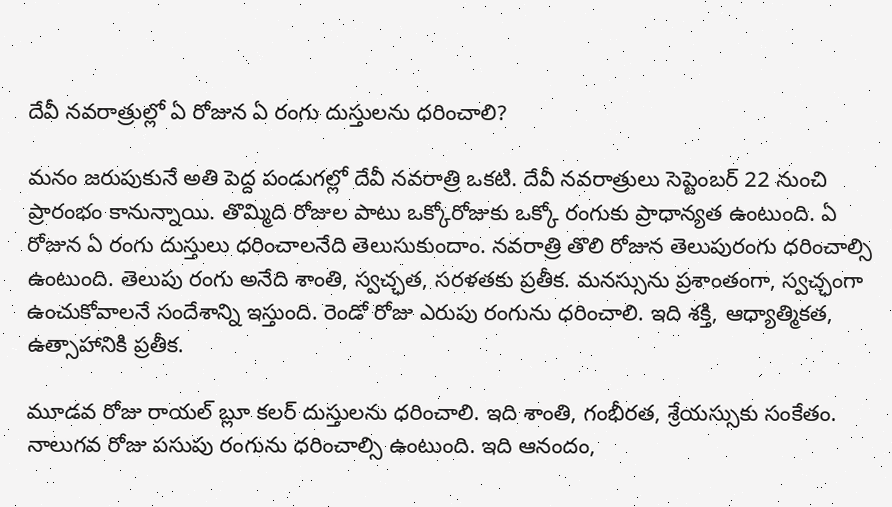దేవీ నవరాత్రుల్లో ఏ రోజున ఏ రంగు దుస్తులను ధరించాలి?

మనం జరుపుకునే అతి పెద్ద పండుగల్లో దేవీ నవరాత్రి ఒకటి. దేవీ నవరాత్రులు సెప్టెంబర్ 22 నుంచి ప్రారంభం కానున్నాయి. తొమ్మిది రోజుల పాటు ఒక్కోరోజుకు ఒక్కో రంగుకు ప్రాధాన్యత ఉంటుంది. ఏ రోజున ఏ రంగు దుస్తులు ధరించాలనేది తెలుసుకుందాం. నవరాత్రి తొలి రోజున తెలుపురంగు ధరించాల్సి ఉంటుంది. తెలుపు రంగు అనేది శాంతి, స్వచ్ఛత, సరళతకు ప్రతీక. మనస్సును ప్రశాంతంగా, స్వచ్ఛంగా ఉంచుకోవాలనే సందేశాన్ని ఇస్తుంది. రెండో రోజు ఎరుపు రంగును ధరించాలి. ఇది శక్తి, ఆధ్యాత్మికత, ఉత్సాహానికి ప్రతీక.

మూడవ రోజు రాయల్ బ్లూ కలర్ దుస్తులను ధరించాలి. ఇది శాంతి, గంభీరత, శ్రేయస్సుకు సంకేతం. నాలుగవ రోజు పసుపు రంగును ధరించాల్సి ఉంటుంది. ఇది ఆనందం,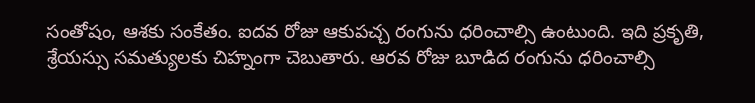సంతోషం, ఆశకు సంకేతం. ఐదవ రోజు ఆకుపచ్చ రంగును ధరించాల్సి ఉంటుంది. ఇది ప్రకృతి, శ్రేయస్సు సమత్యులకు చిహ్నంగా చెబుతారు. ఆరవ రోజు బూడిద రంగును ధరించాల్సి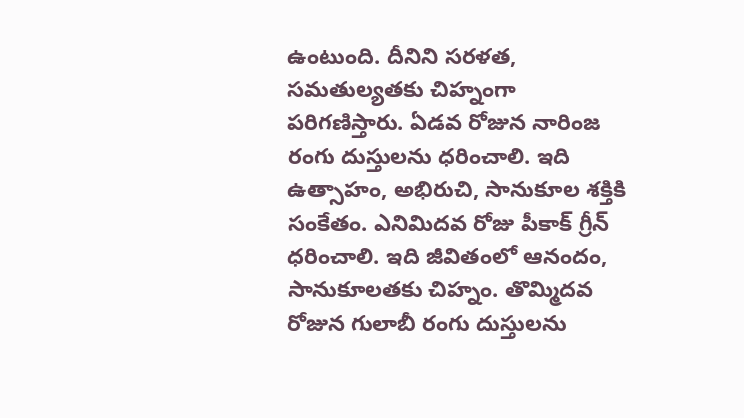ఉంటుంది. దీనిని సరళత, సమతుల్యతకు చిహ్నంగా పరిగణిస్తారు. ఏడవ రోజున నారింజ రంగు దుస్తులను ధరించాలి. ఇది ఉత్సాహం, అభిరుచి, సానుకూల శక్తికి సంకేతం. ఎనిమిదవ రోజు పీకాక్ గ్రీన్ ధరించాలి. ఇది జీవితంలో ఆనందం, సానుకూలతకు చిహ్నం. తొమ్మిదవ రోజున గులాబీ రంగు దుస్తులను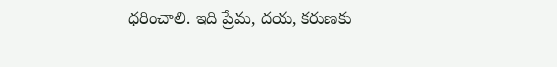ధరించాలి. ఇది ప్రేమ, దయ, కరుణకు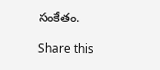సంకేతం.

Share this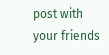post with your friends